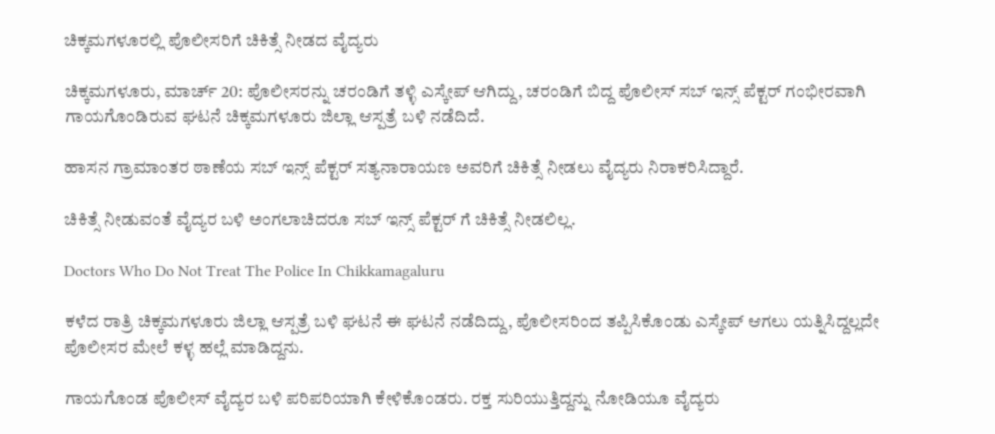ಚಿಕ್ಕಮಗಳೂರಲ್ಲಿ ಪೊಲೀಸರಿಗೆ ಚಿಕಿತ್ಸೆ ನೀಡದ ವೈದ್ಯರು

ಚಿಕ್ಕಮಗಳೂರು, ಮಾರ್ಚ್ 20: ಪೊಲೀಸರನ್ನು ಚರಂಡಿಗೆ ತಳ್ಳಿ ಎಸ್ಕೇಪ್ ಆಗಿದ್ದು, ಚರಂಡಿಗೆ ಬಿದ್ದ ಪೊಲೀಸ್ ಸಬ್ ಇನ್ಸ್ ಪೆಕ್ಟರ್ ಗಂಭೀರವಾಗಿ ಗಾಯಗೊಂಡಿರುವ ಘಟನೆ ಚಿಕ್ಕಮಗಳೂರು ಜಿಲ್ಲಾ ಆಸ್ಪತ್ರೆ ಬಳಿ ನಡೆದಿದೆ.

ಹಾಸನ ಗ್ರಾಮಾಂತರ ಠಾಣೆಯ ಸಬ್ ಇನ್ಸ್ ಪೆಕ್ಟರ್ ಸತ್ಯನಾರಾಯಣ ಅವರಿಗೆ ಚಿಕಿತ್ಸೆ ನೀಡಲು ವೈದ್ಯರು ನಿರಾಕರಿಸಿದ್ದಾರೆ.

ಚಿಕಿತ್ಸೆ ನೀಡುವಂತೆ ವೈದ್ಯರ ಬಳಿ ಅಂಗಲಾಚಿದರೂ ಸಬ್ ಇನ್ಸ್ ಪೆಕ್ಟರ್ ಗೆ ಚಿಕಿತ್ಸೆ ನೀಡಲಿಲ್ಲ.

Doctors Who Do Not Treat The Police In Chikkamagaluru

ಕಳೆದ ರಾತ್ರಿ ಚಿಕ್ಕಮಗಳೂರು ಜಿಲ್ಲಾ ಆಸ್ಪತ್ರೆ ಬಳಿ ಘಟನೆ ಈ ಘಟನೆ ನಡೆದಿದ್ದು, ಪೊಲೀಸರಿಂದ ತಪ್ಪಿಸಿಕೊಂಡು ಎಸ್ಕೇಪ್ ಆಗಲು ಯತ್ನಿಸಿದ್ದಲ್ಲದೇ ಪೊಲೀಸರ ಮೇಲೆ ಕಳ್ಳ ಹಲ್ಲೆ ಮಾಡಿದ್ದನು.

ಗಾಯಗೊಂಡ ಪೊಲೀಸ್ ವೈದ್ಯರ ಬಳಿ ಪರಿಪರಿಯಾಗಿ ಕೇಳಿಕೊಂಡರು. ರಕ್ತ ಸುರಿಯುತ್ತಿದ್ದನ್ನು ನೋಡಿಯೂ ವೈದ್ಯರು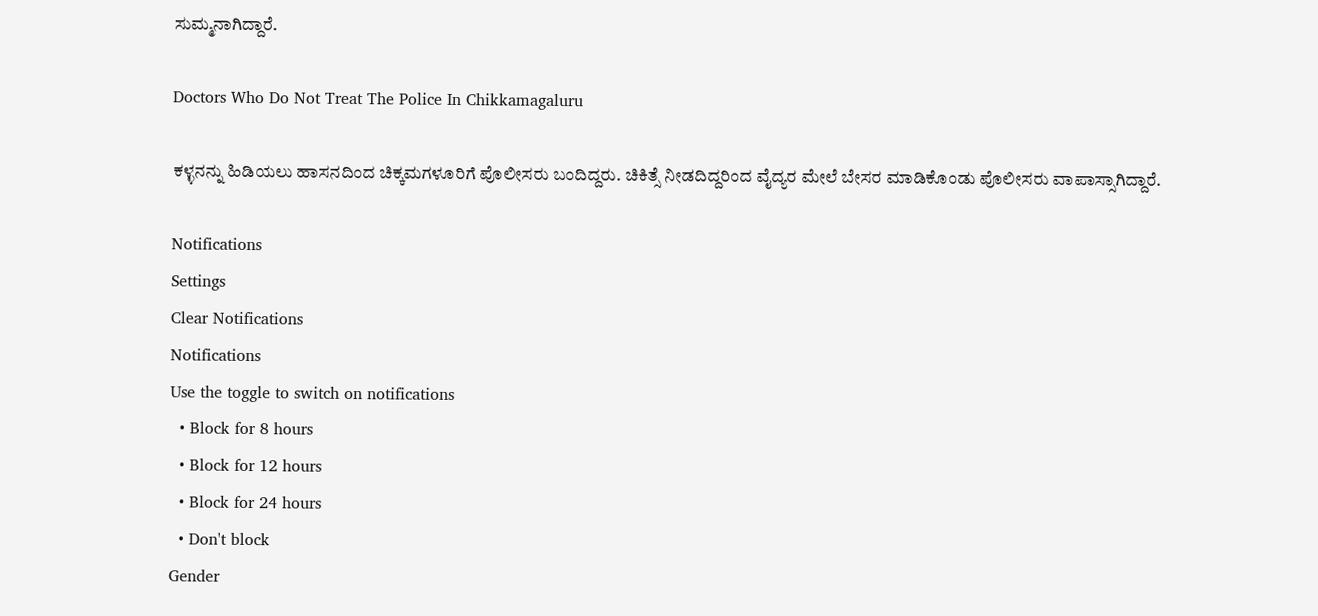ಸುಮ್ಮನಾಗಿದ್ದಾರೆ.

Doctors Who Do Not Treat The Police In Chikkamagaluru

ಕಳ್ಳನನ್ನು ಹಿಡಿಯಲು ಹಾಸನದಿಂದ ಚಿಕ್ಕಮಗಳೂರಿಗೆ ಪೊಲೀಸರು ಬಂದಿದ್ದರು. ಚಿಕಿತ್ಸೆ ನೀಡದಿದ್ದರಿಂದ ವೈದ್ಯರ ಮೇಲೆ ಬೇಸರ ಮಾಡಿಕೊಂಡು ಪೊಲೀಸರು ವಾಪಾಸ್ಸಾಗಿದ್ದಾರೆ.

Notifications
Settings
Clear Notifications
Notifications
Use the toggle to switch on notifications
  • Block for 8 hours
  • Block for 12 hours
  • Block for 24 hours
  • Don't block
Gender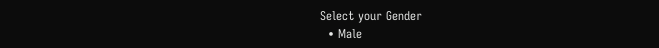Select your Gender
  • Male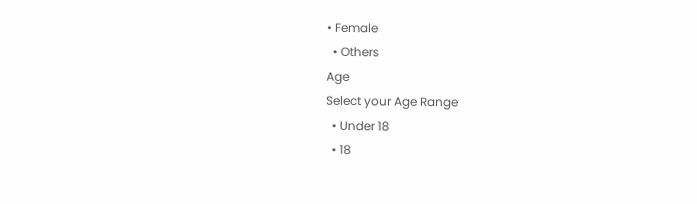• Female
  • Others
Age
Select your Age Range
  • Under 18
  • 18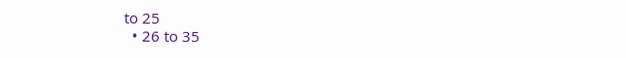to 25
  • 26 to 35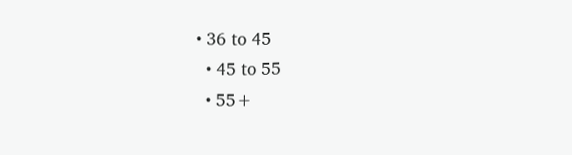• 36 to 45
  • 45 to 55
  • 55+